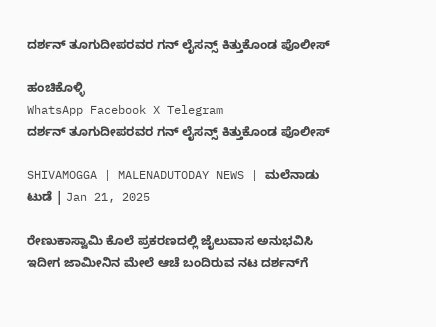ದರ್ಶನ್‌ ತೂಗುದೀಪರವರ ಗನ್‌ ಲೈಸನ್ಸ್‌ ಕಿತ್ತುಕೊಂಡ ಪೊಲೀಸ್

ಹಂಚಿಕೊಳ್ಳಿ
WhatsApp Facebook X Telegram
ದರ್ಶನ್‌ ತೂಗುದೀಪರವರ ಗನ್‌ ಲೈಸನ್ಸ್‌ ಕಿತ್ತುಕೊಂಡ ಪೊಲೀಸ್

SHIVAMOGGA | MALENADUTODAY NEWS | ಮಲೆನಾಡು ಟುಡೆ | Jan 21, 2025

ರೇಣುಕಾಸ್ವಾಮಿ ಕೊಲೆ ಪ್ರಕರಣದಲ್ಲಿ ಜೈಲುವಾಸ ಅನುಭವಿಸಿ ಇದೀಗ ಜಾಮೀನಿನ ಮೇಲೆ ಆಚೆ ಬಂದಿರುವ ನಟ ದರ್ಶನ್‌ಗೆ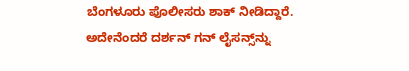ಬೆಂಗಳೂರು ಪೊಲೀಸರು ಶಾಕ್‌ ನೀಡಿದ್ದಾರೆ. ಅದೇನೆಂದರೆ ದರ್ಶನ್‌ ಗನ್‌ ಲೈಸನ್ಸ್‌ನ್ನು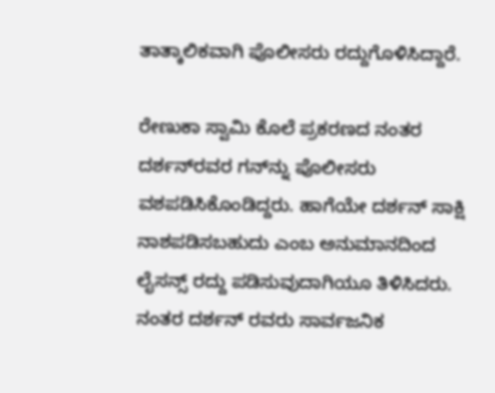ತಾತ್ಕಾಲಿಕವಾಗಿ ಪೊಲೀಸರು ರದ್ದುಗೊಳಿಸಿದ್ದಾರೆ.

ರೇಣುಕಾ ಸ್ವಾಮಿ ಕೊಲೆ ಪ್ರಕರಣದ ನಂತರ ದರ್ಶನ್‌ರವರ ಗನ್‌ನ್ನು ಪೊಲೀಸರು ವಶಪಡಿಸಿಕೊಂಡಿದ್ದರು. ಹಾಗೆಯೇ ದರ್ಶನ್‌ ಸಾಕ್ಷಿ ನಾಶಪಡಿಸಬಹುದು ಎಂಬ ಅನುಮಾನದಿಂದ ಲೈಸನ್ಸ್‌ ರದ್ದು ಪಡಿಸುವುದಾಗಿಯೂ ತಿಳಿಸಿದರು. ನಂತರ ದರ್ಶನ್‌ ರವರು ಸಾರ್ವಜನಿಕ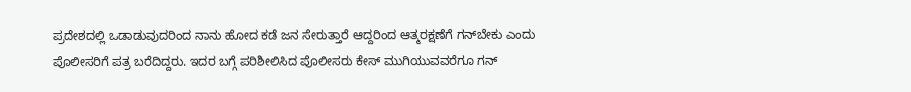ಪ್ರದೇಶದಲ್ಲಿ ಒಡಾಡುವುದರಿಂದ ನಾನು ಹೋದ ಕಡೆ ಜನ ಸೇರುತ್ತಾರೆ ಆದ್ದರಿಂದ ಆತ್ಮರಕ್ಷಣೆಗೆ ಗನ್‌ಬೇಕು ಎಂದು ಪೊಲೀಸರಿಗೆ ಪತ್ರ ಬರೆದಿದ್ದರು. ಇದರ ಬಗ್ಗೆ ಪರಿಶೀಲಿಸಿದ ಪೊಲೀಸರು ಕೇಸ್‌ ಮುಗಿಯುವವರೆಗೂ ಗನ್‌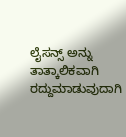ಲೈಸನ್ಸ್‌ ಅನ್ನು ತಾತ್ಕಾಲಿಕವಾಗಿ ರದ್ದುಮಾಡುವುದಾಗಿ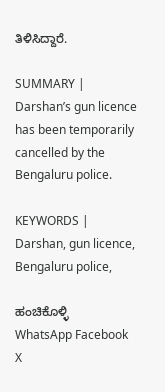ತಿಳಿಸಿದ್ದಾರೆ.

SUMMARY | Darshan’s gun licence has been temporarily cancelled by the Bengaluru police.

KEYWORDS | Darshan, gun licence, Bengaluru police,

ಹಂಚಿಕೊಳ್ಳಿ
WhatsApp Facebook X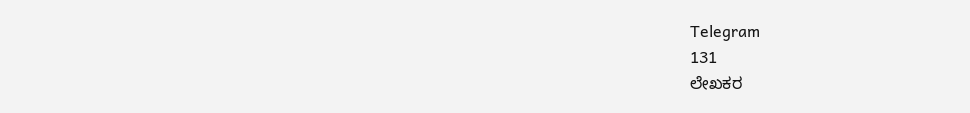Telegram
131
ಲೇಖಕರ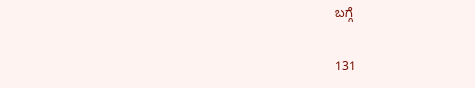ಬಗ್ಗೆ

131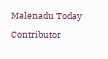Malenadu Today Contributor